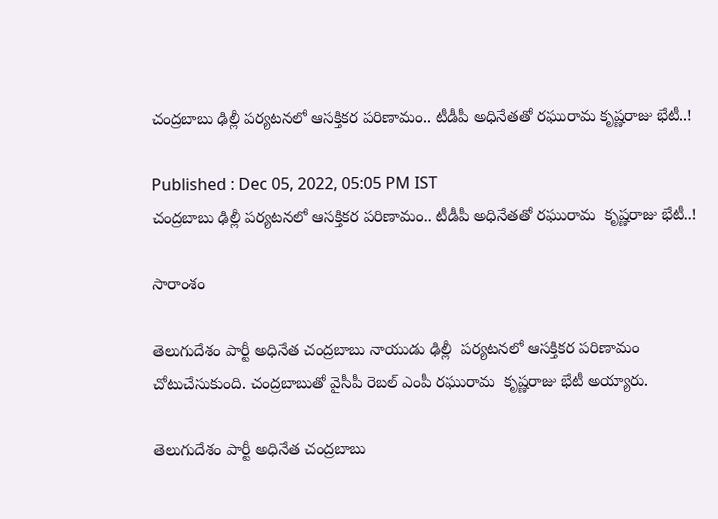చంద్రబాబు ఢిల్లీ పర్యటనలో ఆసక్తికర పరిణామం.. టీడీపీ అధినేతతో రఘురామ కృష్ణరాజు భేటీ..!

Published : Dec 05, 2022, 05:05 PM IST
చంద్రబాబు ఢిల్లీ పర్యటనలో ఆసక్తికర పరిణామం.. టీడీపీ అధినేతతో రఘురామ  కృష్ణరాజు భేటీ..!

సారాంశం

తెలుగుదేశం పార్టీ అధినేత చంద్రబాబు నాయుడు ఢిల్లీ  పర్యటనలో ఆసక్తికర పరిణామం చోటుచేసుకుంది. చంద్రబాబుతో వైసీపీ రెబల్ ఎంపీ రఘురామ  కృష్ణరాజు భేటీ అయ్యారు.

తెలుగుదేశం పార్టీ అధినేత చంద్రబాబు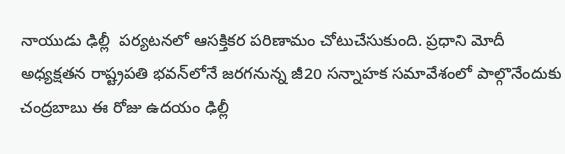నాయుడు ఢిల్లీ  పర్యటనలో ఆసక్తికర పరిణామం చోటుచేసుకుంది. ప్రధాని మోదీ అధ్యక్షతన రాష్ట్రపతి భవన్‌లోనే జరగనున్న జీ20 సన్నాహక సమావేశంలో పాల్గొనేందుకు చంద్రబాబు ఈ రోజు ఉదయం ఢిల్లీ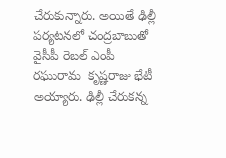చేరుకున్నారు. అయితే ఢిల్లీ పర్యటనలో చంద్రబాబుతో వైసీపీ రెబల్ ఎంపీ రఘురామ  కృష్ణరాజు భేటీ అయ్యారు. ఢిల్లీ చేరుకన్న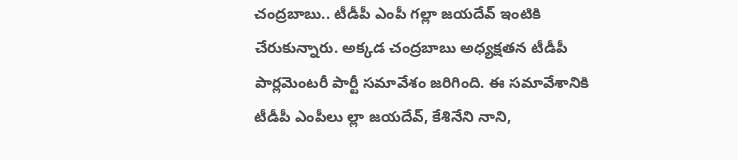చంద్రబాబు.. టీడీపీ ఎంపీ గల్లా జయదేవ్ ఇంటికి చేరుకున్నారు. అక్కడ చంద్రబాబు అధ్యక్షతన టీడీపీ పార్లమెంటరీ పార్టీ సమావేశం జరిగింది. ఈ సమావేశానికి టీడీపీ ఎంపీలు ల్లా జయదేవ్, కేశినేని నాని,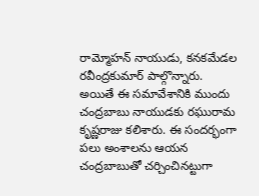రామ్మోహన్ నాయుడు, కనకమేడల రవీంద్రకుమార్ పాల్గొన్నారు. అయితే ఈ సమావేశానికి ముందు చంద్రబాబు నాయుడకు రఘురామ  కృష్ణరాజు కలిశారు. ఈ సందర్భంగా పలు అంశాలను ఆయన చంద్రబాబుతో చర్చించినట్టుగా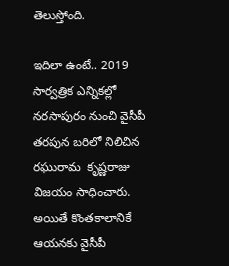తెలుస్తోంది.

ఇదిలా ఉంటే.. 2019 సార్వత్రిక ఎన్నికల్లో నరసాపురం నుంచి వైసీపీ తరపున బరిలో నిలిచిన రఘురామ  కృష్ణరాజు విజయం సాధించారు. అయితే కొంతకాలానికే ఆయనకు వైసీపీ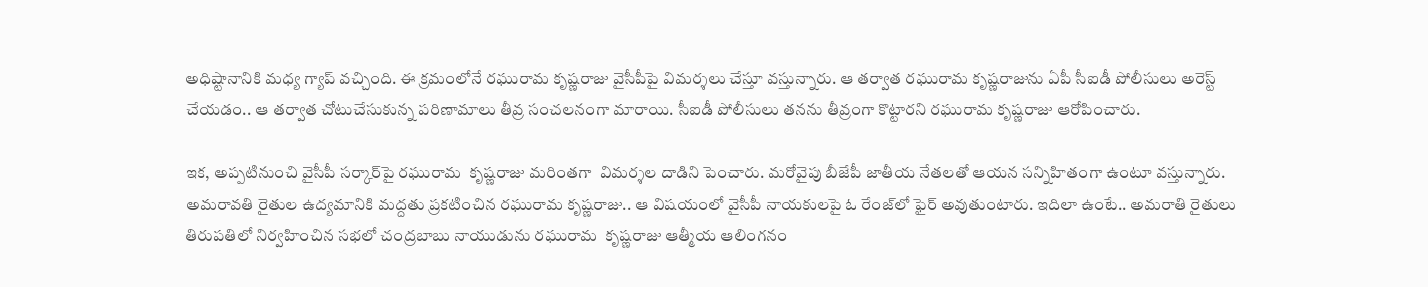అధిష్టానానికి మధ్య గ్యాప్ వచ్చింది. ఈ క్రమంలోనే రఘురామ కృష్ణరాజు వైసీపీపై విమర్శలు చేస్తూ వస్తున్నారు. ఆ తర్వాత రఘురామ కృష్ణరాజును ఏపీ సీఐడీ పోలీసులు అరెస్ట్ చేయడం.. ఆ తర్వాత చోటుచేసుకున్న పరిణామాలు తీవ్ర సంచలనంగా మారాయి. సీఐడీ పోలీసులు తనను తీవ్రంగా కొట్టారని రఘురామ కృష్ణరాజు ఆరోపించారు.

ఇక, అప్పటినుంచి వైసీపీ సర్కార్‌పై రఘురామ  కృష్ణరాజు మరింతగా  విమర్శల దాడిని పెంచారు. మరోవైపు బీజేపీ జాతీయ నేతలతో ఆయన సన్నిహితంగా ఉంటూ వస్తున్నారు. అమరావతి రైతుల ఉద్యమానికి మద్దతు ప్రకటించిన రఘురామ కృష్ణరాజు.. ఆ విషయంలో వైసీపీ నాయకులపై ఓ రేంజ్‌లో ఫైర్ అవుతుంటారు. ఇదిలా ఉంటే.. అమరాతి రైతులు తిరుపతిలో నిర్వహించిన సభలో చంద్రబాబు నాయుడును రఘురామ  కృష్ణరాజు ఆత్మీయ ఆలింగనం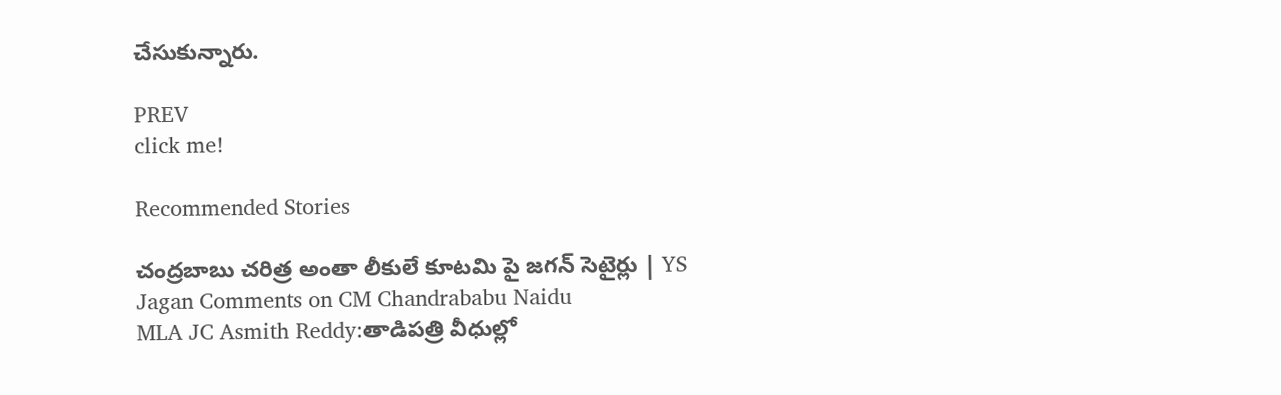చేసుకున్నారు.

PREV
click me!

Recommended Stories

చంద్రబాబు చరిత్ర అంతా లీకులే కూటమి పై జగన్ సెటైర్లు | YS Jagan Comments on CM Chandrababu Naidu
MLA JC Asmith Reddy:తాడిపత్రి వీధుల్లో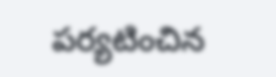పర్యటించిన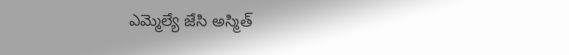ఎమ్మెల్యే జేసి అస్మిత్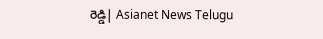రెడ్డి| Asianet News Telugu